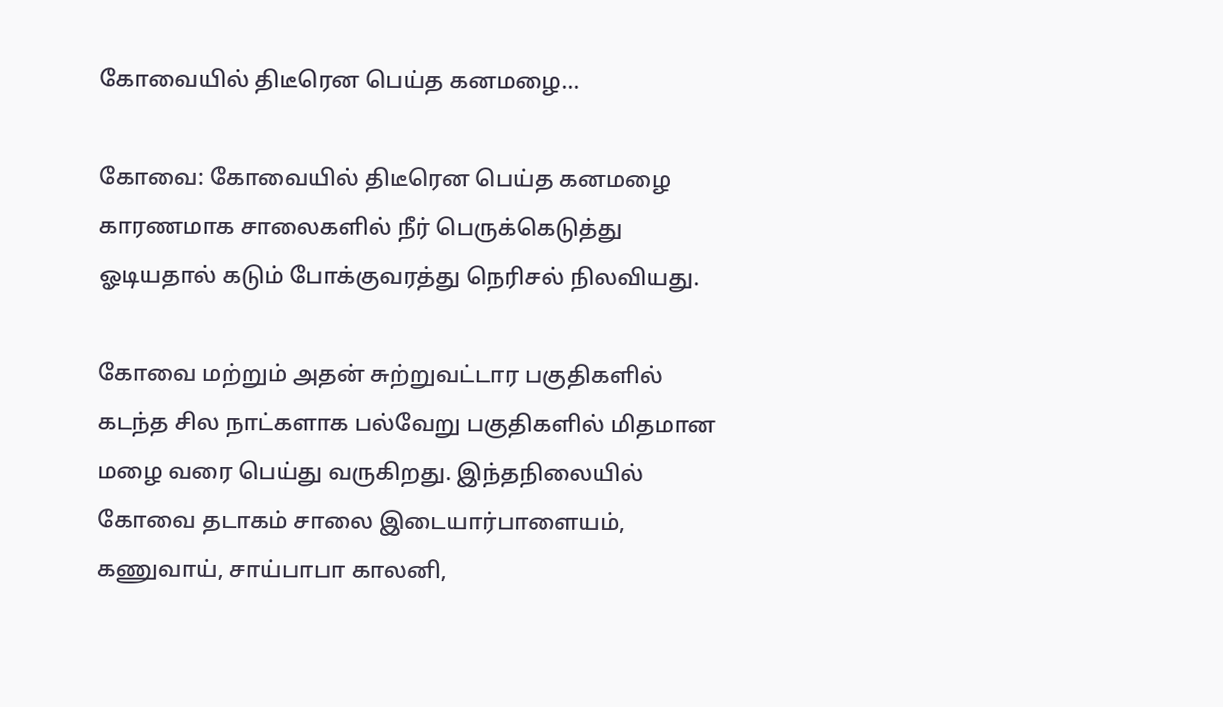கோவையில் திடீரென பெய்த கனமழை…

கோவை: கோவையில் திடீரென பெய்த கனமழை காரணமாக சாலைகளில் நீர் பெருக்கெடுத்து ஓடியதால் கடும் போக்குவரத்து நெரிசல் நிலவியது.

கோவை மற்றும் அதன் சுற்றுவட்டார பகுதிகளில் கடந்த சில நாட்களாக பல்வேறு பகுதிகளில் மிதமான மழை வரை பெய்து வருகிறது. இந்தநிலையில் கோவை தடாகம் சாலை இடையார்பாளையம், கணுவாய், சாய்பாபா காலனி,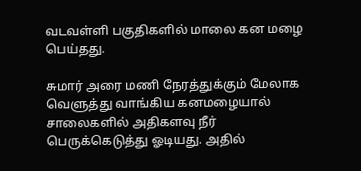வடவள்ளி பகுதிகளில் மாலை கன மழை பெய்தது.

சுமார் அரை மணி நேரத்துக்கும் மேலாக வெளுத்து வாங்கிய கனமழையால் சாலைகளில் அதிகளவு நீர் பெருக்கெடுத்து ஓடியது. அதில்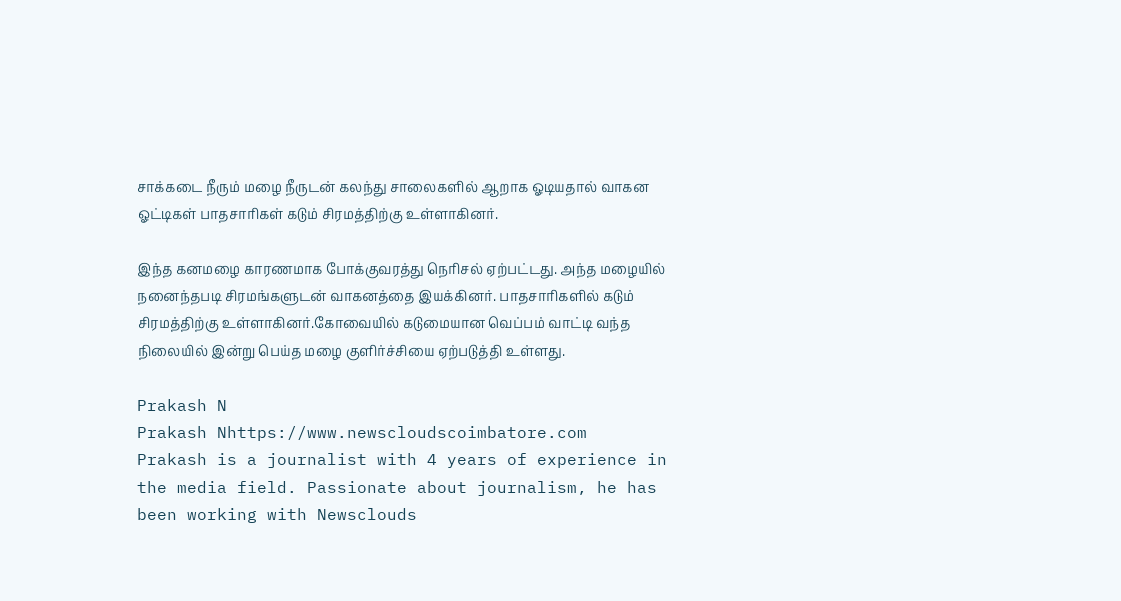சாக்கடை நீரும் மழை நீருடன் கலந்து சாலைகளில் ஆறாக ஓடியதால் வாகன ஓட்டிகள் பாதசாரிகள் கடும் சிரமத்திற்கு உள்ளாகினர்.

இந்த கனமழை காரணமாக போக்குவரத்து நெரிசல் ஏற்பட்டது. அந்த மழையில் நனைந்தபடி சிரமங்களுடன் வாகனத்தை இயக்கினர். பாதசாரிகளில் கடும் சிரமத்திற்கு உள்ளாகினர்.கோவையில் கடுமையான வெப்பம் வாட்டி வந்த நிலையில் இன்று பெய்த மழை குளிர்ச்சியை ஏற்படுத்தி உள்ளது.

Prakash N
Prakash Nhttps://www.newscloudscoimbatore.com
Prakash is a journalist with 4 years of experience in the media field. Passionate about journalism, he has been working with Newsclouds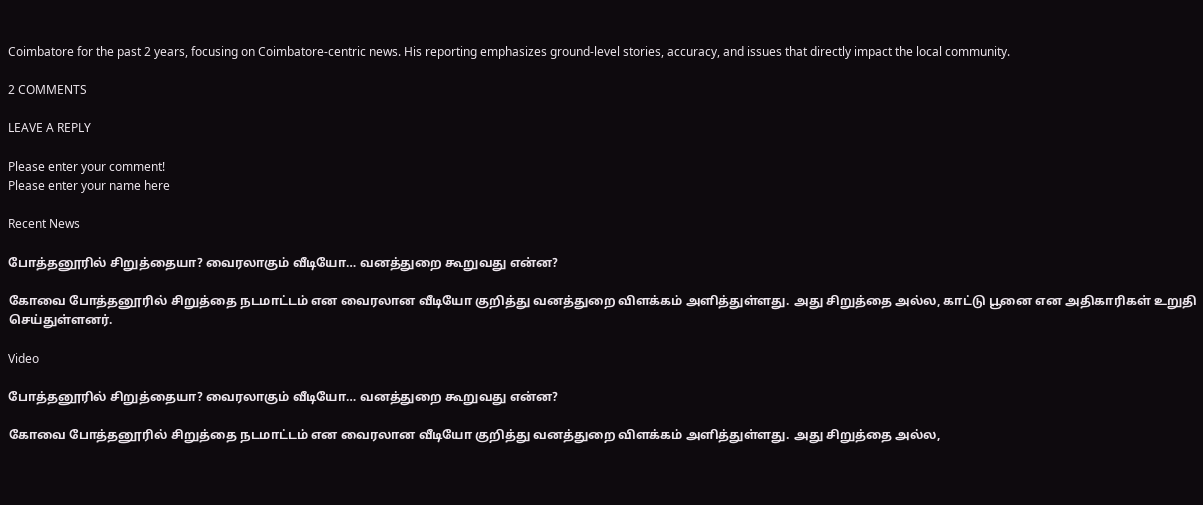Coimbatore for the past 2 years, focusing on Coimbatore-centric news. His reporting emphasizes ground-level stories, accuracy, and issues that directly impact the local community.

2 COMMENTS

LEAVE A REPLY

Please enter your comment!
Please enter your name here

Recent News

போத்தனூரில் சிறுத்தையா? வைரலாகும் வீடியோ… வனத்துறை கூறுவது என்ன?

கோவை போத்தனூரில் சிறுத்தை நடமாட்டம் என வைரலான வீடியோ குறித்து வனத்துறை விளக்கம் அளித்துள்ளது. அது சிறுத்தை அல்ல, காட்டு பூனை என அதிகாரிகள் உறுதி செய்துள்ளனர்.

Video

போத்தனூரில் சிறுத்தையா? வைரலாகும் வீடியோ… வனத்துறை கூறுவது என்ன?

கோவை போத்தனூரில் சிறுத்தை நடமாட்டம் என வைரலான வீடியோ குறித்து வனத்துறை விளக்கம் அளித்துள்ளது. அது சிறுத்தை அல்ல,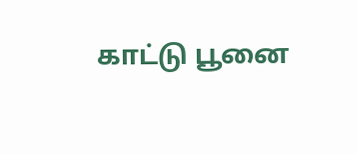காட்டு பூனை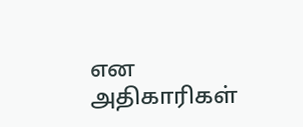என அதிகாரிகள்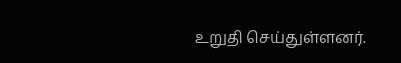உறுதி செய்துள்ளனர்.